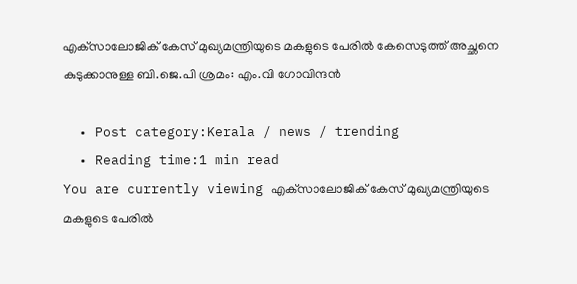എക്‌സാലോജിക് കേസ് മുഖ്യമന്ത്രിയുടെ മകളുടെ പേരിൽ കേസെടുത്ത് അച്ഛനെ കുടുക്കാനുള്ള ബി.ജെ.പി ശ്രമം: എം.വി ഗോവിന്ദൻ

  • Post category:Kerala / news / trending
  • Reading time:1 min read
You are currently viewing എക്‌സാലോജിക് കേസ് മുഖ്യമന്ത്രിയുടെ മകളുടെ പേരിൽ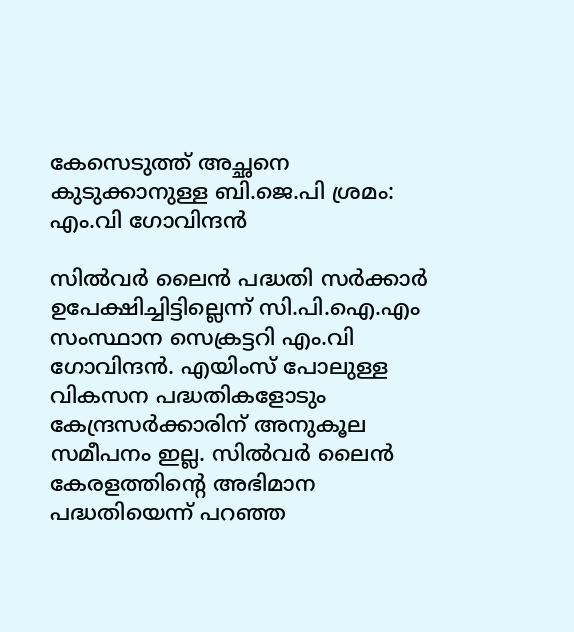കേസെടുത്ത് അച്ഛനെ കുടുക്കാനുള്ള ബി.ജെ.പി ശ്രമം: എം.വി ഗോവിന്ദൻ

സിൽവർ ലൈൻ പദ്ധതി സർക്കാർ ഉപേക്ഷിച്ചിട്ടില്ലെന്ന് സി.പി.ഐ.എം സംസ്ഥാന സെക്രട്ടറി എം.വി ഗോവിന്ദൻ. എയിംസ് പോലുള്ള വികസന പദ്ധതികളോടും കേന്ദ്രസര്‍ക്കാരിന് അനുകൂല സമീപനം ഇല്ല. സിൽവർ ലൈൻ കേരളത്തിൻ്റെ അഭിമാന പദ്ധതിയെന്ന് പറഞ്ഞ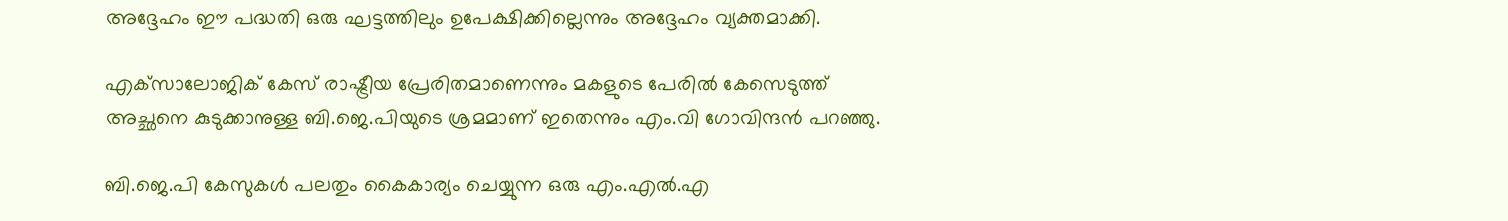അദ്ദേഹം ഈ പദ്ധതി ഒരു ഘട്ടത്തിലും ഉപേക്ഷിക്കില്ലെന്നും അദ്ദേഹം വ്യക്തമാക്കി.

എക്‌സാലോജിക് കേസ് രാഷ്ട്രീയ പ്രേരിതമാണെന്നും മകളുടെ പേരിൽ കേസെടുത്ത് അച്ഛനെ കുടുക്കാനുള്ള ബി.ജെ.പിയുടെ ശ്രമമാണ് ഇതെന്നും എം.വി ഗോവിന്ദൻ പറഞ്ഞു.

ബി.ജെ.പി കേസുകൾ പലതും കൈകാര്യം ചെയ്യുന്ന ഒരു എം.എൽ.എ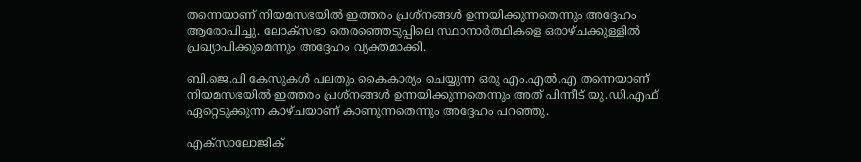തന്നെയാണ് നിയമസഭയിൽ ഇത്തരം പ്രശ്‌നങ്ങൾ ഉന്നയിക്കുന്നതെന്നും അദ്ദേഹം ആരോപിച്ചു. ലോക്‌സഭാ തെരഞ്ഞെടുപ്പിലെ സ്ഥാനാർത്ഥികളെ ഒരാഴ്‌ചക്കുള്ളിൽ പ്രഖ്യാപിക്കുമെന്നും അദ്ദേഹം വ്യക്തമാക്കി.

ബി.ജെ.പി കേസുകൾ പലതും കൈകാര്യം ചെയ്യുന്ന ഒരു എം.എൽ.എ തന്നെയാണ് നിയമസഭയിൽ ഇത്തരം പ്രശ്നങ്ങൾ ഉന്നയിക്കുന്നതെന്നും അത് പിന്നീട് യു.ഡി.എഫ് ഏറ്റെടുക്കുന്ന കാഴ്‌ചയാണ് കാണുന്നതെന്നും അദ്ദേഹം പറഞ്ഞു.

എക്‌സാലോജിക്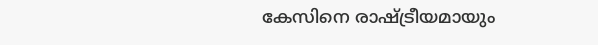കേസിനെ രാഷ്ട്രീയമായും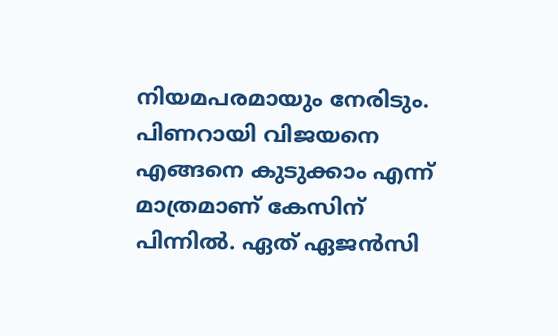നിയമപരമായും നേരിടും. പിണറായി വിജയനെ എങ്ങനെ കുടുക്കാം എന്ന് മാത്രമാണ് കേസിന് പിന്നിൽ. ഏത് ഏജൻസി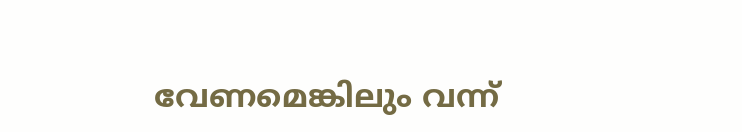വേണമെങ്കിലും വന്ന്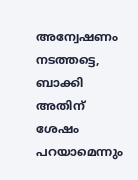അന്വേഷണം നടത്തട്ടെ, ബാക്കി അതിന് ശേഷം പറയാമെന്നും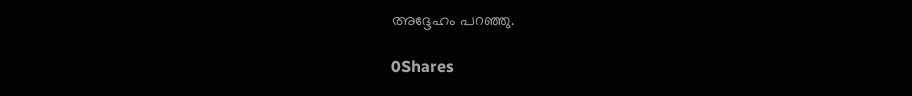അദ്ദേഹം പറഞ്ഞു.

0Shares